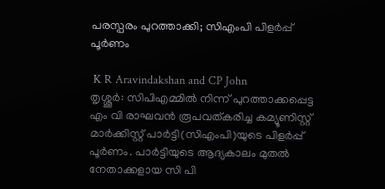പരസ്പരം പുറത്താക്കി; സിഎംപി പിളര്‍പ്പ് പൂര്‍ണം

 K R Aravindakshan and CP John
തൃശ്ശൂര്‍: സിപിഎമ്മില്‍ നിന്ന് പുറത്താക്കപ്പെട്ട എം വി രാഘവന്‍ രൂപവത്കരിച്ച കമ്യൂണിസ്റ്റ് മാര്‍ക്കിസ്റ്റ് പാര്‍ട്ടി(സിഎംപി)യുടെ പിളര്‍പ്പ് പൂര്‍ണം. പാര്‍ട്ടിയുടെ ആദ്യകാലം മുതല്‍ നേതാക്കളായ സി പി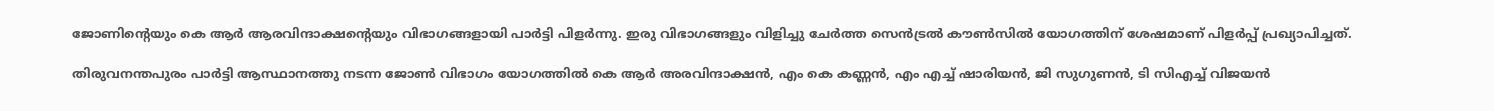ജോണിന്റെയും കെ ആര്‍ ആരവിന്ദാക്ഷന്റെയും വിഭാഗങ്ങളായി പാര്‍ട്ടി പിളര്‍ന്നു. ഇരു വിഭാഗങ്ങളും വിളിച്ചു ചേര്‍ത്ത സെന്‍ട്രല്‍ കൗണ്‍സില്‍ യോഗത്തിന് ശേഷമാണ് പിളര്‍പ്പ് പ്രഖ്യാപിച്ചത്.

തിരുവനന്തപുരം പാര്‍ട്ടി ആസ്ഥാനത്തു നടന്ന ജോണ്‍ വിഭാഗം യോഗത്തില്‍ കെ ആര്‍ അരവിന്ദാക്ഷന്‍, എം കെ കണ്ണന്‍, എം എച്ച് ഷാരിയന്‍, ജി സുഗുണന്‍, ടി സിഎച്ച് വിജയന്‍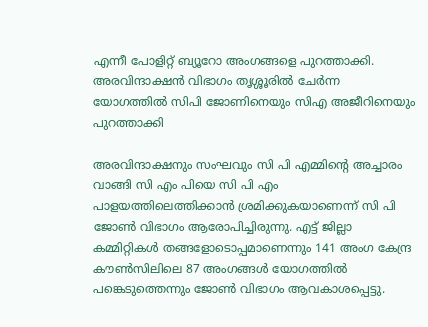എന്നീ പോളിറ്റ് ബ്യൂറോ അംഗങ്ങളെ പുറത്താക്കി. അരവിന്ദാക്ഷന്‍ വിഭാഗം തൃശ്ശൂരില്‍ ചേര്‍ന്ന യോഗത്തില്‍ സിപി ജോണിനെയും സിഎ അജീറിനെയും പുറത്താക്കി

അരവിന്ദാക്ഷനും സംഘവും സി പി എമ്മിന്റെ അച്ചാരം വാങ്ങി സി എം പിയെ സി പി എം പാളയത്തിലെത്തിക്കാന്‍ ശ്രമിക്കുകയാണെന്ന് സി പി ജോണ്‍ വിഭാഗം ആരോപിച്ചിരുന്നു. എട്ട് ജില്ലാ കമ്മിറ്റികള്‍ തങ്ങളോടൊപ്പമാണെന്നും 141 അംഗ കേന്ദ്ര കൗണ്‍സിലിലെ 87 അംഗങ്ങള്‍ യോഗത്തില്‍ പങ്കെടുത്തെന്നും ജോണ്‍ വിഭാഗം ആവകാശപ്പെട്ടു.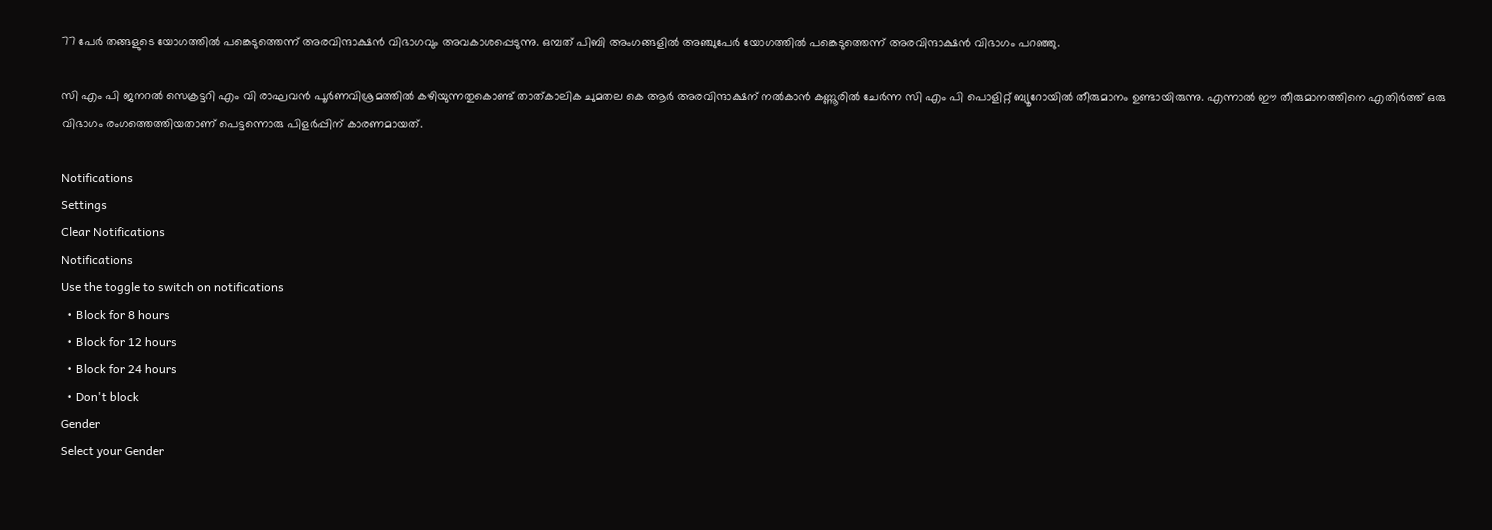77 പേര്‍ തങ്ങളുടെ യോഗത്തില്‍ പങ്കെടുത്തെന്ന് അരവിന്ദാക്ഷന്‍ വിഭാഗവും അവകാശപ്പെടുന്നു. ഒമ്പത് പിബി അംഗങ്ങളില്‍ അഞ്ചുപേര്‍ യോഗത്തില്‍ പങ്കെടുത്തെന്ന് അരവിന്ദാക്ഷന്‍ വിഭാഗം പറഞ്ഞു.

സി എം പി ജനറല്‍ സെക്രട്ടറി എം വി രാഘവന്‍ പൂര്‍ണവിശ്രമത്തില്‍ കഴിയുന്നതുകൊണ്ട് താത്കാലിക ചുമതല കെ ആര്‍ അരവിന്ദാക്ഷന് നല്‍കാന്‍ കണ്ണൂരില്‍ ചേര്‍ന്ന സി എം പി പൊളിറ്റ് ബ്യൂറോയില്‍ തീരുമാനം ഉണ്ടായിരുന്നു. എന്നാല്‍ ഈ തീരുമാനത്തിനെ എതിര്‍ത്ത് ഒരു വിഭാഗം രംഗത്തെത്തിയതാണ് പെട്ടന്നൊരു പിളര്‍പ്പിന് കാരണമായത്.

Notifications
Settings
Clear Notifications
Notifications
Use the toggle to switch on notifications
  • Block for 8 hours
  • Block for 12 hours
  • Block for 24 hours
  • Don't block
Gender
Select your Gender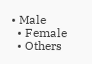• Male
  • Female
  • Others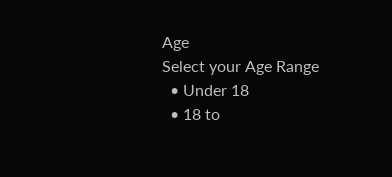Age
Select your Age Range
  • Under 18
  • 18 to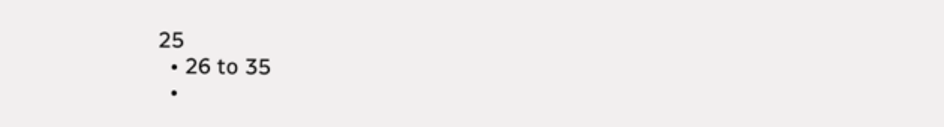25
  • 26 to 35
  •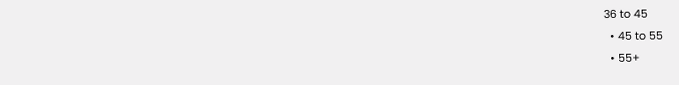36 to 45
  • 45 to 55
  • 55+